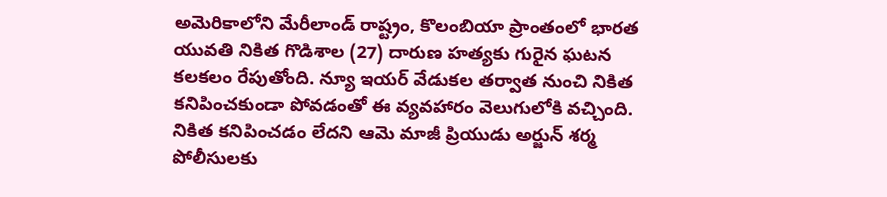అమెరికాలోని మేరీలాండ్ రాష్ట్రం, కొలంబియా ప్రాంతంలో భారత యువతి నికిత గొడిశాల (27) దారుణ హత్యకు గురైన ఘటన కలకలం రేపుతోంది. న్యూ ఇయర్ వేడుకల తర్వాత నుంచి నికిత కనిపించకుండా పోవడంతో ఈ వ్యవహారం వెలుగులోకి వచ్చింది.
నికిత కనిపించడం లేదని ఆమె మాజీ ప్రియుడు అర్జున్ శర్మ పోలీసులకు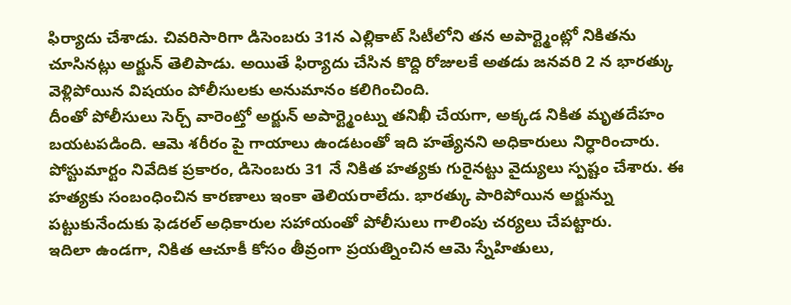ఫిర్యాదు చేశాడు. చివరిసారిగా డిసెంబరు 31న ఎల్లికాట్ సిటీలోని తన అపార్ట్మెంట్లో నికితను చూసినట్లు అర్జున్ తెలిపాడు. అయితే ఫిర్యాదు చేసిన కొద్ది రోజులకే అతడు జనవరి 2 న భారత్కు వెళ్లిపోయిన విషయం పోలీసులకు అనుమానం కలిగించింది.
దీంతో పోలీసులు సెర్చ్ వారెంట్తో అర్జున్ అపార్ట్మెంట్ను తనిఖీ చేయగా, అక్కడ నికిత మృతదేహం బయటపడింది. ఆమె శరీరం పై గాయాలు ఉండటంతో ఇది హత్యేనని అధికారులు నిర్ధారించారు. పోస్టుమార్టం నివేదిక ప్రకారం, డిసెంబరు 31 నే నికిత హత్యకు గురైనట్టు వైద్యులు స్పష్టం చేశారు. ఈ హత్యకు సంబంధించిన కారణాలు ఇంకా తెలియరాలేదు. భారత్కు పారిపోయిన అర్జున్ను పట్టుకునేందుకు ఫెడరల్ అధికారుల సహాయంతో పోలీసులు గాలింపు చర్యలు చేపట్టారు.
ఇదిలా ఉండగా, నికిత ఆచూకీ కోసం తీవ్రంగా ప్రయత్నించిన ఆమె స్నేహితులు,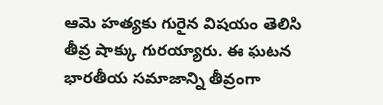ఆమె హత్యకు గురైన విషయం తెలిసి తీవ్ర షాక్కు గురయ్యారు. ఈ ఘటన భారతీయ సమాజాన్ని తీవ్రంగా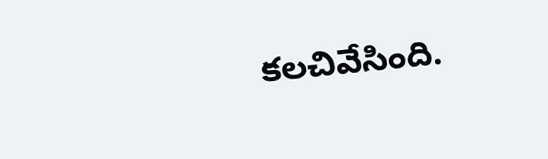కలచివేసింది.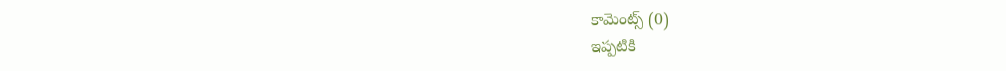కామెంట్స్ (0)
ఇప్పటికి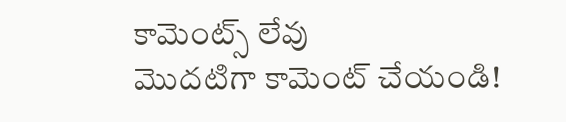కామెంట్స్ లేవు
మొదటిగా కామెంట్ చేయండి!